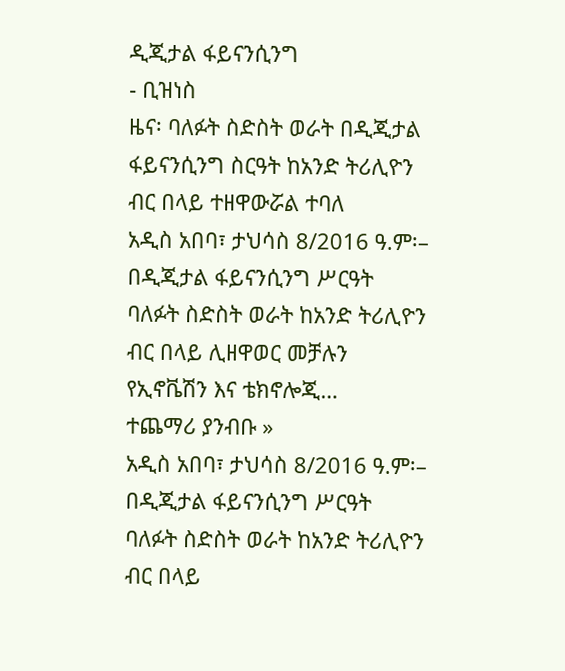ዲጂታል ፋይናንሲንግ
- ቢዝነስ
ዜና፡ ባለፉት ስድስት ወራት በዲጂታል ፋይናንሲንግ ስርዓት ከአንድ ትሪሊዮን ብር በላይ ተዘዋውሯል ተባለ
አዲስ አበባ፣ ታህሳስ 8/2016 ዓ.ም፡– በዲጂታል ፋይናንሲንግ ሥርዓት ባለፉት ስድስት ወራት ከአንድ ትሪሊዮን ብር በላይ ሊዘዋወር መቻሉን የኢኖቬሽን እና ቴክኖሎጂ…
ተጨማሪ ያንብቡ »
አዲስ አበባ፣ ታህሳስ 8/2016 ዓ.ም፡– በዲጂታል ፋይናንሲንግ ሥርዓት ባለፉት ስድስት ወራት ከአንድ ትሪሊዮን ብር በላይ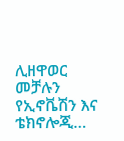ሊዘዋወር መቻሉን የኢኖቬሽን እና ቴክኖሎጂ…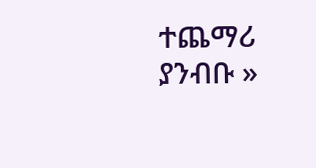ተጨማሪ ያንብቡ »